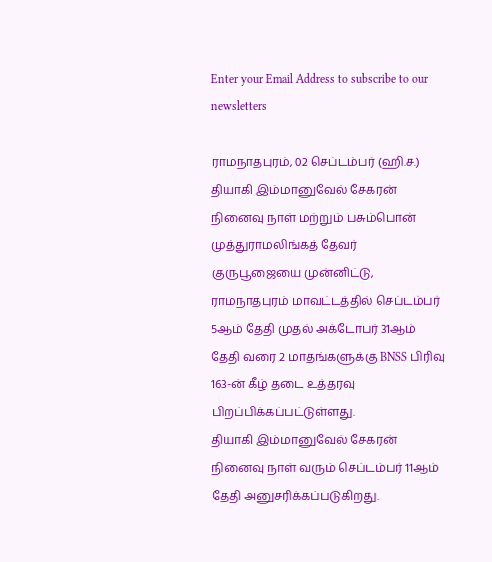Enter your Email Address to subscribe to our newsletters

ராமநாதபுரம், 02 செப்டம்பர் (ஹி.ச.)
தியாகி இம்மானுவேல் சேகரன் நினைவு நாள் மற்றும் பசும்பொன் முத்துராமலிங்கத் தேவர் குருபூஜையை முன்னிட்டு, ராமநாதபுரம் மாவட்டத்தில் செப்டம்பர் 5ஆம் தேதி முதல் அக்டோபர் 31ஆம் தேதி வரை 2 மாதங்களுக்கு BNSS பிரிவு 163-ன் கீழ் தடை உத்தரவு பிறப்பிக்கப்பட்டுள்ளது.
தியாகி இம்மானுவேல் சேகரன் நினைவு நாள் வரும் செப்டம்பர் 11ஆம் தேதி அனுசரிக்கப்படுகிறது.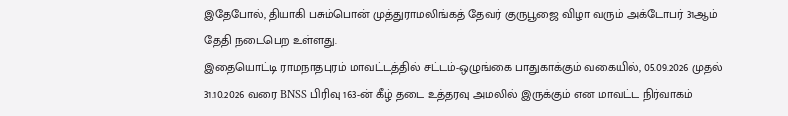இதேபோல், தியாகி பசும்பொன் முத்துராமலிங்கத் தேவர் குருபூஜை விழா வரும் அக்டோபர் 31ஆம் தேதி நடைபெற உள்ளது.
இதையொட்டி ராமநாதபுரம் மாவட்டத்தில் சட்டம்-ஒழுங்கை பாதுகாக்கும் வகையில், 05.09.2026 முதல் 31.10.2026 வரை BNSS பிரிவு 163-ன் கீழ் தடை உத்தரவு அமலில் இருக்கும் என மாவட்ட நிர்வாகம்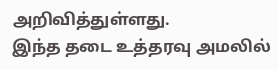அறிவித்துள்ளது.
இந்த தடை உத்தரவு அமலில்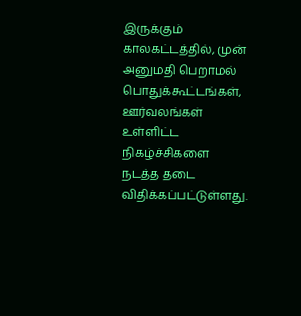இருக்கும் காலகட்டத்தில், முன் அனுமதி பெறாமல் பொதுக்கூட்டங்கள், ஊர்வலங்கள் உள்ளிட்ட நிகழ்ச்சிகளை நடத்த தடை விதிக்கப்பட்டுள்ளது.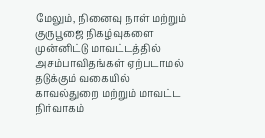மேலும், நினைவு நாள் மற்றும் குருபூஜை நிகழ்வுகளை முன்னிட்டு மாவட்டத்தில் அசம்பாவிதங்கள் ஏற்படாமல் தடுக்கும் வகையில் காவல்துறை மற்றும் மாவட்ட நிர்வாகம்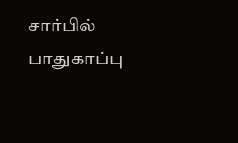சார்பில் பாதுகாப்பு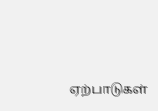ஏற்பாடுகள்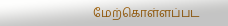மேற்கொள்ளப்பட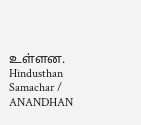உள்ளன.
Hindusthan Samachar / ANANDHAN